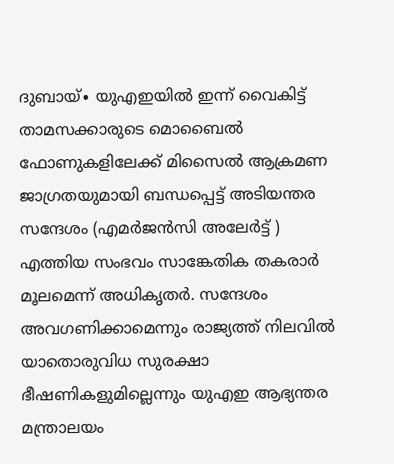ദുബായ്∙ യുഎഇയിൽ ഇന്ന് വൈകിട്ട് താമസക്കാരുടെ മൊബൈൽ ഫോണുകളിലേക്ക് മിസൈൽ ആക്രമണ ജാഗ്രതയുമായി ബന്ധപ്പെട്ട് അടിയന്തര സന്ദേശം (എമർജൻസി അലേർട്ട് ) എത്തിയ സംഭവം സാങ്കേതിക തകരാർ മൂലമെന്ന് അധികൃതർ. സന്ദേശം അവഗണിക്കാമെന്നും രാജ്യത്ത് നിലവിൽ യാതൊരുവിധ സുരക്ഷാ ഭീഷണികളുമില്ലെന്നും യുഎഇ ആഭ്യന്തര മന്ത്രാലയം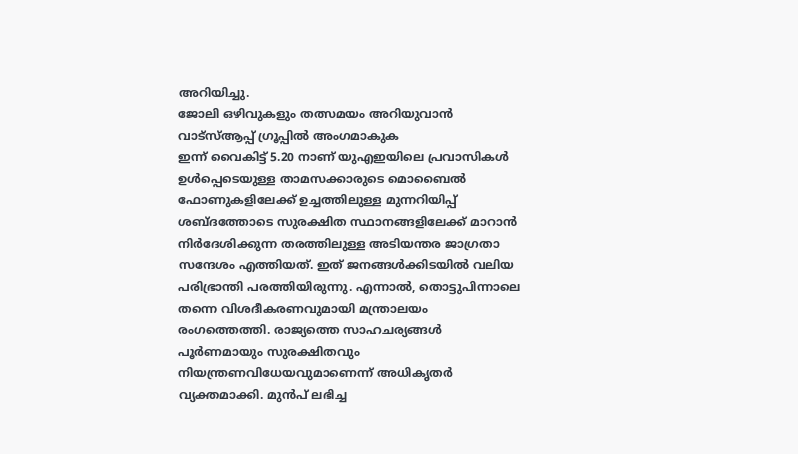അറിയിച്ചു.
ജോലി ഒഴിവുകളും തത്സമയം അറിയുവാൻ വാട്സ്ആപ്പ് ഗ്രൂപ്പിൽ അംഗമാകുക
ഇന്ന് വൈകിട്ട് 5.20 നാണ് യുഎഇയിലെ പ്രവാസികൾ ഉൾപ്പെടെയുള്ള താമസക്കാരുടെ മൊബൈൽ ഫോണുകളിലേക്ക് ഉച്ചത്തിലുള്ള മുന്നറിയിപ്പ് ശബ്ദത്തോടെ സുരക്ഷിത സ്ഥാനങ്ങളിലേക്ക് മാറാൻ നിർദേശിക്കുന്ന തരത്തിലുള്ള അടിയന്തര ജാഗ്രതാ സന്ദേശം എത്തിയത്. ഇത് ജനങ്ങൾക്കിടയിൽ വലിയ പരിഭ്രാന്തി പരത്തിയിരുന്നു. എന്നാൽ, തൊട്ടുപിന്നാലെ തന്നെ വിശദീകരണവുമായി മന്ത്രാലയം രംഗത്തെത്തി. രാജ്യത്തെ സാഹചര്യങ്ങൾ പൂർണമായും സുരക്ഷിതവും നിയന്ത്രണവിധേയവുമാണെന്ന് അധികൃതർ വ്യക്തമാക്കി. മുൻപ് ലഭിച്ച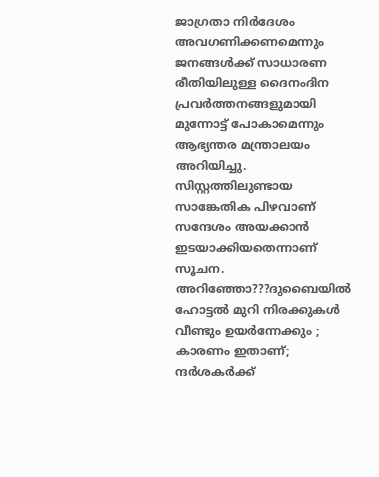ജാഗ്രതാ നിർദേശം അവഗണിക്കണമെന്നും ജനങ്ങൾക്ക് സാധാരണ രീതിയിലുള്ള ദൈനംദിന പ്രവർത്തനങ്ങളുമായി മുന്നോട്ട് പോകാമെന്നും ആഭ്യന്തര മന്ത്രാലയം അറിയിച്ചു. സിസ്റ്റത്തിലുണ്ടായ സാങ്കേതിക പിഴവാണ് സന്ദേശം അയക്കാൻ ഇടയാക്കിയതെന്നാണ് സൂചന.
അറിഞ്ഞോ???ദുബൈയിൽ ഹോട്ടൽ മുറി നിരക്കുകൾ വീണ്ടും ഉയർന്നേക്കും ; കാരണം ഇതാണ്; ന്ദർശകർക്ക്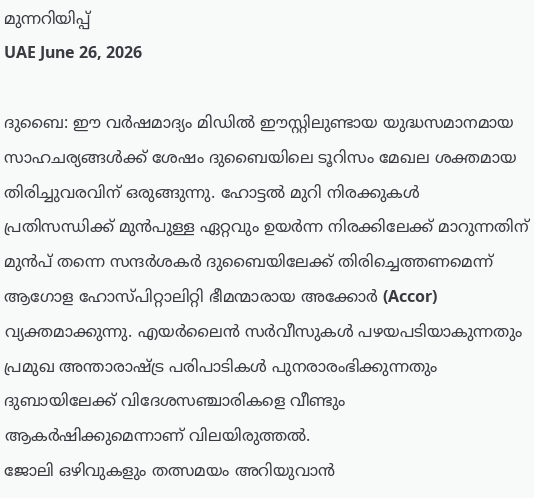മുന്നറിയിപ്പ്
UAE June 26, 2026

ദുബൈ: ഈ വർഷമാദ്യം മിഡിൽ ഈസ്റ്റിലുണ്ടായ യുദ്ധസമാനമായ സാഹചര്യങ്ങൾക്ക് ശേഷം ദുബൈയിലെ ടൂറിസം മേഖല ശക്തമായ തിരിച്ചുവരവിന് ഒരുങ്ങുന്നു. ഹോട്ടൽ മുറി നിരക്കുകൾ പ്രതിസന്ധിക്ക് മുൻപുള്ള ഏറ്റവും ഉയർന്ന നിരക്കിലേക്ക് മാറുന്നതിന് മുൻപ് തന്നെ സന്ദർശകർ ദുബൈയിലേക്ക് തിരിച്ചെത്തണമെന്ന് ആഗോള ഹോസ്പിറ്റാലിറ്റി ഭീമന്മാരായ അക്കോർ (Accor) വ്യക്തമാക്കുന്നു. എയർലൈൻ സർവീസുകൾ പഴയപടിയാകുന്നതും പ്രമുഖ അന്താരാഷ്ട്ര പരിപാടികൾ പുനരാരംഭിക്കുന്നതും ദുബായിലേക്ക് വിദേശസഞ്ചാരികളെ വീണ്ടും ആകർഷിക്കുമെന്നാണ് വിലയിരുത്തൽ.
ജോലി ഒഴിവുകളും തത്സമയം അറിയുവാൻ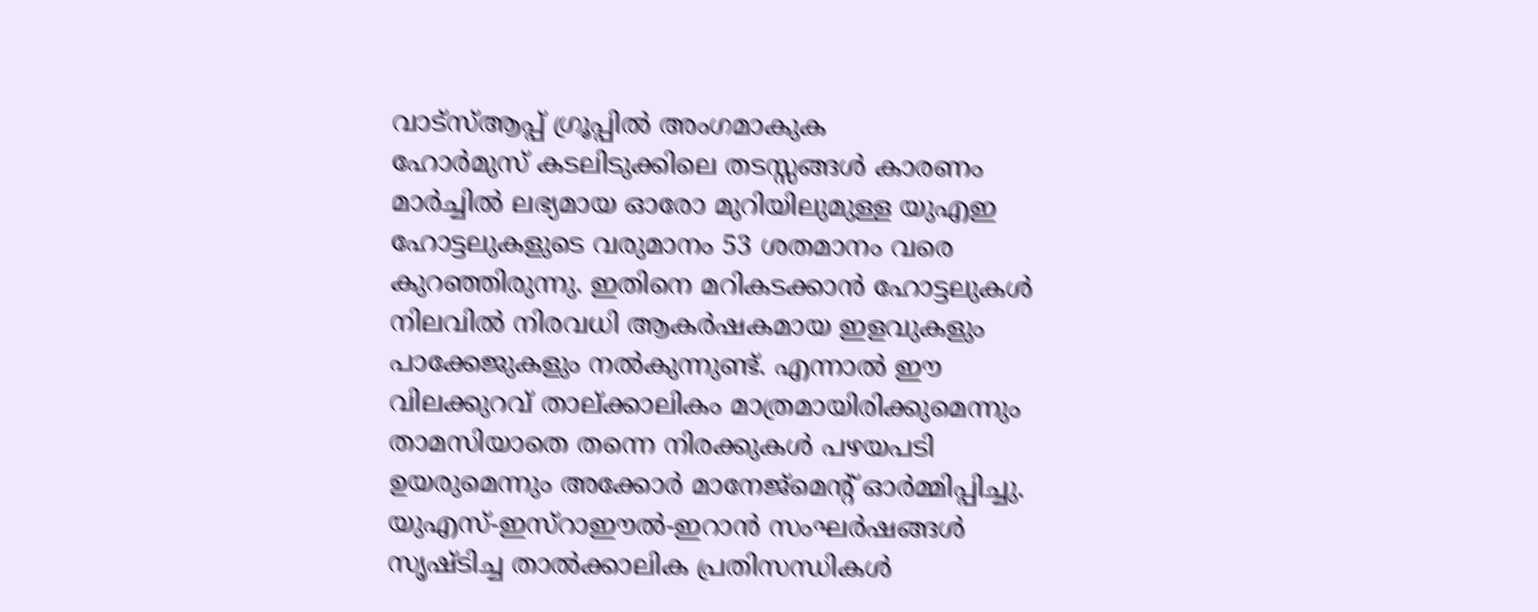വാട്സ്ആപ്പ് ഗ്രൂപ്പിൽ അംഗമാകുക
ഹോർമുസ് കടലിടുക്കിലെ തടസ്സങ്ങൾ കാരണം മാർച്ചിൽ ലഭ്യമായ ഓരോ മുറിയിലുമുള്ള യുഎഇ ഹോട്ടലുകളുടെ വരുമാനം 53 ശതമാനം വരെ കുറഞ്ഞിരുന്നു. ഇതിനെ മറികടക്കാൻ ഹോട്ടലുകൾ നിലവിൽ നിരവധി ആകർഷകമായ ഇളവുകളും പാക്കേജുകളും നൽകുന്നുണ്ട്. എന്നാൽ ഈ വിലക്കുറവ് താല്ക്കാലികം മാത്രമായിരിക്കുമെന്നും താമസിയാതെ തന്നെ നിരക്കുകൾ പഴയപടി ഉയരുമെന്നും അക്കോർ മാനേജ്മെന്റ് ഓർമ്മിപ്പിച്ചു.
യുഎസ്-ഇസ്റാഈൽ-ഇറാൻ സംഘർഷങ്ങൾ സൃഷ്ടിച്ച താൽക്കാലിക പ്രതിസന്ധികൾ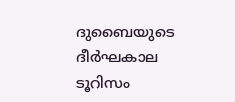ദുബൈയുടെ ദീർഘകാല ടൂറിസം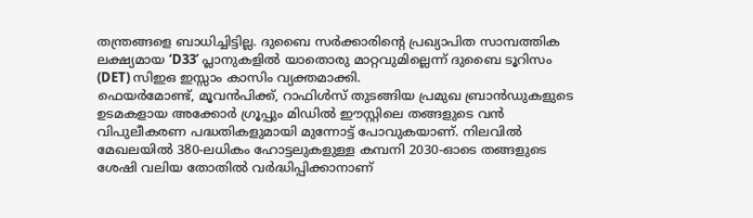തന്ത്രങ്ങളെ ബാധിച്ചിട്ടില്ല. ദുബൈ സർക്കാരിന്റെ പ്രഖ്യാപിത സാമ്പത്തിക ലക്ഷ്യമായ ‘D33’ പ്ലാനുകളിൽ യാതൊരു മാറ്റവുമില്ലെന്ന് ദുബൈ ടൂറിസം (DET) സിഇഒ ഇസ്സാം കാസിം വ്യക്തമാക്കി.
ഫെയർമോണ്ട്, മൂവൻപിക്ക്, റാഫിൾസ് തുടങ്ങിയ പ്രമുഖ ബ്രാൻഡുകളുടെ ഉടമകളായ അക്കോർ ഗ്രൂപ്പും മിഡിൽ ഈസ്റ്റിലെ തങ്ങളുടെ വൻ വിപുലീകരണ പദ്ധതികളുമായി മുന്നോട്ട് പോവുകയാണ്. നിലവിൽ മേഖലയിൽ 380-ലധികം ഹോട്ടലുകളുള്ള കമ്പനി 2030-ഓടെ തങ്ങളുടെ ശേഷി വലിയ തോതിൽ വർദ്ധിപ്പിക്കാനാണ്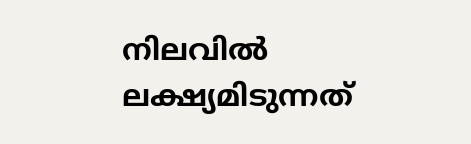നിലവിൽ ലക്ഷ്യമിടുന്നത്